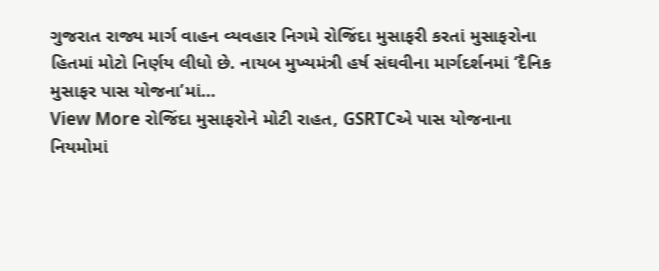ગુજરાત રાજ્ય માર્ગ વાહન વ્યવહાર નિગમે રોજિંદા મુસાફરી કરતાં મુસાફરોના હિતમાં મોટો નિર્ણય લીધો છે. નાયબ મુખ્યમંત્રી હર્ષ સંઘવીના માર્ગદર્શનમાં ‘દૈનિક મુસાફર પાસ યોજના’માં…
View More રોજિંદા મુસાફરોને મોટી રાહત, GSRTCએ પાસ યોજનાના નિયમોમાં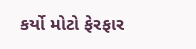કર્યો મોટો ફેરફાર